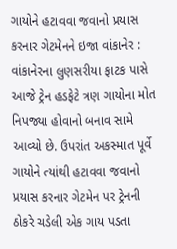ગાયોને હટાવવા જવાનો પ્રયાસ કરનાર ગેટમેનને ઇજા વાંકાનેર : વાંકાનેરના લુણસરીયા ફાટક પાસે આજે ટ્રેન હડફેટે ત્રણ ગાયોના મોત નિપજ્યા હોવાનો બનાવ સામે આવ્યો છે. ઉપરાંત અકસ્માત પૂર્વે ગાયોને ત્યાંથી હટાવવા જવાનો પ્રયાસ કરનાર ગેટમેન પર ટ્રેનની ઠોકરે ચડેલી એક ગાય પડતા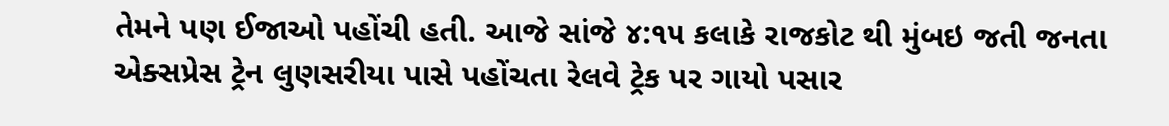તેમને પણ ઈજાઓ પહોંચી હતી. આજે સાંજે ૪:૧૫ કલાકે રાજકોટ થી મુંબઇ જતી જનતા એક્સપ્રેસ ટ્રેન લુણસરીયા પાસે પહોંચતા રેલવે ટ્રેક પર ગાયો પસાર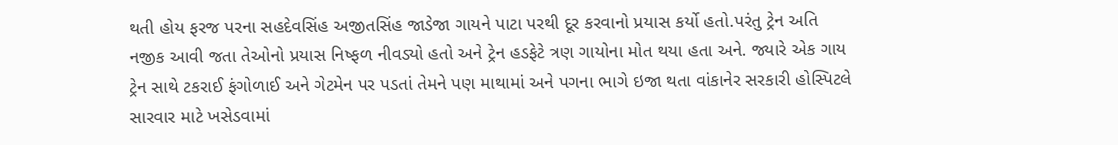થતી હોય ફરજ પરના સહદેવસિંહ અજીતસિંહ જાડેજા ગાયને પાટા પરથી દૂર કરવાનો પ્રયાસ કર્યો હતો.પરંતુ ટ્રેન અતિ નજીક આવી જતા તેઓનો પ્રયાસ નિષ્ફળ નીવડ્યો હતો અને ટ્રેન હડફેટે ત્રણ ગાયોના મોત થયા હતા અને. જ્યારે એક ગાય ટ્રેન સાથે ટકરાઈ ફંગોળાઈ અને ગેટમેન પર પડતાં તેમને પણ માથામાં અને પગના ભાગે ઇજા થતા વાંકાનેર સરકારી હોસ્પિટલે સારવાર માટે ખસેડવામાં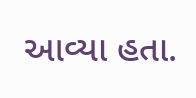આવ્યા હતા.